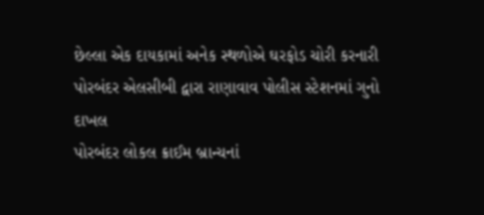છેલ્લા એક દાયકામાં અનેક સ્થળોએ ઘરફોડ ચોરી કરનારી
પોરબંદર એલસીબી દ્વારા રાણાવાવ પોલીસ સ્ટેશનમાં ગુનો દાખલ
પોરબંદર લોકલ ક્રાઈમ બ્રાન્ચનાં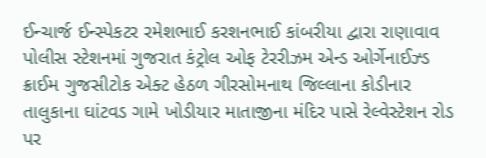ઈન્ચાર્જ ઈન્સ્પેકટર રમેશભાઈ કરશનભાઈ કાંબરીયા દ્વારા રાણાવાવ પોલીસ સ્ટેશનમાં ગુજરાત કંટ્રોલ ઓફ ટેરરીઝમ એન્ડ ઓર્ગેનાઈઝ્ડ ક્રાઈમ ગુજસીટોક એક્ટ હેઠળ ગીરસોમનાથ જિલ્લાના કોડીનાર તાલુકાના ઘાંટવડ ગામે ખોડીયાર માતાજીના મંદિર પાસે રેલ્વેસ્ટેશન રોડ પર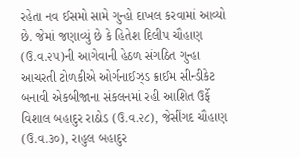રહેતા નવ ઈસમો સામે ગુન્હો દાખલ કરવામાં આવ્યો છે. જેમાં જણાવ્યું છે કે હિતેશ દિલીપ ચૌહાણ (ઉ.વ.૨૫)ની આગેવાની હેઠળ સંગઠિત ગુન્હા આચરતી ટોળકીએ ઓર્ગનાઈઝ્ડ ક્રાઈમ સીન્ડીકેટ બનાવી એકબીજાના સંકલનમાં રહી આશિત ઉર્ફે વિશાલ બહાદુર રાઠોડ (ઉ.વ.૨૮), જેસીંગદ ચૌહાણ (ઉ.વ.૩૦), રાહુલ બહાદુર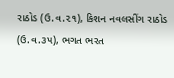રાઠોડ (ઉ.વ.૨૧), કિશન નવલસીંગ રાઠોડ (ઉ.વ.૩૫), ભગત ભરત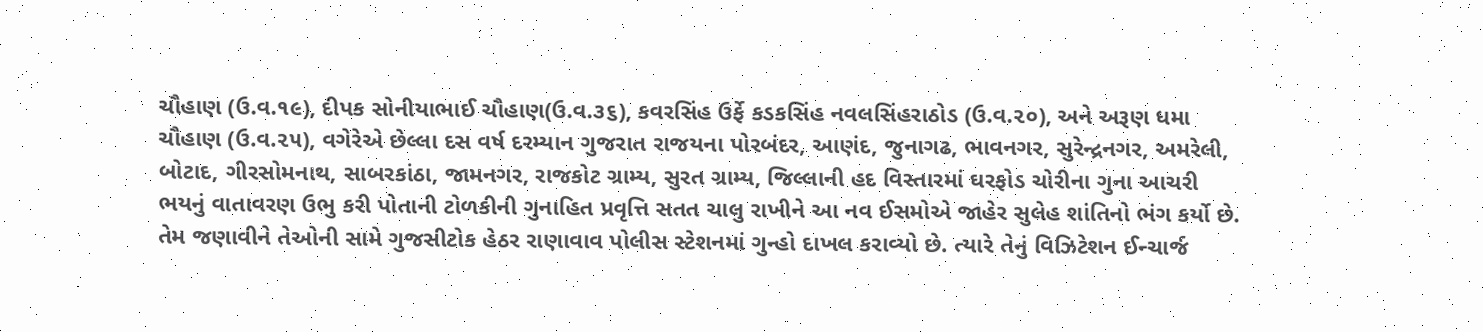ચૌહાણ (ઉ.વ.૧૯), દીપક સોનીયાભાઈ ચૌહાણ(ઉ.વ.૩૬), કવરસિંહ ઉર્ફે કડકસિંહ નવલસિંહરાઠોડ (ઉ.વ.૨૦), અને અરૂણ ધમા ચૌહાણ (ઉ.વ.૨૫), વગેરેએ છેલ્લા દસ વર્ષ દરમ્યાન ગુજરાત રાજયના પોરબંદર, આણંદ, જુનાગઢ, ભાવનગર, સુરેન્દ્રનગર, અમરેલી, બોટાદ, ગીરસોમનાથ, સાબરકાંઠા, જામનગર, રાજકોટ ગ્રામ્ય, સુરત ગ્રામ્ય, જિલ્લાની હદ વિસ્તારમાં ઘરફોડ ચોરીના ગુના આચરી ભયનું વાતાવરણ ઉભુ કરી પોતાની ટોળકીની ગુનાહિત પ્રવૃત્તિ સતત ચાલુ રાખીને આ નવ ઈસમોએ જાહેર સુલેહ શાંતિનો ભંગ કર્યો છે. તેમ જણાવીને તેઓની સામે ગુજસીટોક હેઠર રાણાવાવ પોલીસ સ્ટેશનમાં ગુન્હો દાખલ કરાવ્યો છે. ત્યારે તેનું વિઝિટેશન ઈન્ચાર્જ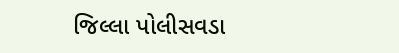જિલ્લા પોલીસવડા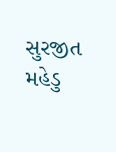સુરજીત મહેડુ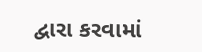દ્વારા કરવામાં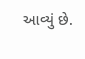આવ્યું છે.